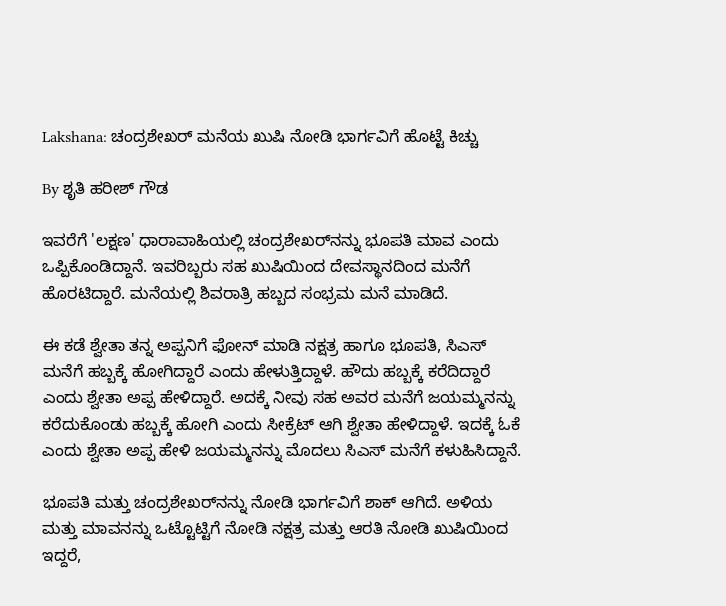Lakshana: ಚಂದ್ರಶೇಖರ್ ಮನೆಯ ಖುಷಿ ನೋಡಿ ಭಾರ್ಗವಿಗೆ ಹೊಟ್ಟೆ ಕಿಚ್ಚು

By ಶೃತಿ ಹರೀಶ್ ಗೌಡ

ಇವರೆಗೆ 'ಲಕ್ಷಣ' ಧಾರಾವಾಹಿಯಲ್ಲಿ ಚಂದ್ರಶೇಖರ್‌ನನ್ನು ಭೂಪತಿ ಮಾವ ಎಂದು ಒಪ್ಪಿಕೊಂಡಿದ್ದಾನೆ. ಇವರಿಬ್ಬರು ಸಹ ಖುಷಿಯಿಂದ ದೇವಸ್ಥಾನದಿಂದ ಮನೆಗೆ ಹೊರಟಿದ್ದಾರೆ. ಮನೆಯಲ್ಲಿ ಶಿವರಾತ್ರಿ ಹಬ್ಬದ ಸಂಭ್ರಮ ಮನೆ ಮಾಡಿದೆ.

ಈ ಕಡೆ ಶ್ವೇತಾ ತನ್ನ ಅಪ್ಪನಿಗೆ ಫೋನ್ ಮಾಡಿ ನಕ್ಷತ್ರ ಹಾಗೂ ಭೂಪತಿ, ಸಿಎಸ್ ಮನೆಗೆ ಹಬ್ಬಕ್ಕೆ ಹೋಗಿದ್ದಾರೆ ಎಂದು ಹೇಳುತ್ತಿದ್ದಾಳೆ. ಹೌದು ಹಬ್ಬಕ್ಕೆ ಕರೆದಿದ್ದಾರೆ ಎಂದು ಶ್ವೇತಾ ಅಪ್ಪ ಹೇಳಿದ್ದಾರೆ. ಅದಕ್ಕೆ ನೀವು ಸಹ ಅವರ ಮನೆಗೆ ಜಯಮ್ಮನನ್ನು ಕರೆದುಕೊಂಡು ಹಬ್ಬಕ್ಕೆ ಹೋಗಿ ಎಂದು ಸೀಕ್ರೆಟ್ ಆಗಿ ಶ್ವೇತಾ ಹೇಳಿದ್ದಾಳೆ. ಇದಕ್ಕೆ ಓಕೆ ಎಂದು ಶ್ವೇತಾ ಅಪ್ಪ ಹೇಳಿ ಜಯಮ್ಮನನ್ನು ಮೊದಲು ಸಿಎಸ್ ಮನೆಗೆ ಕಳುಹಿಸಿದ್ದಾನೆ.

ಭೂಪತಿ ಮತ್ತು ಚಂದ್ರಶೇಖರ್‌ನನ್ನು ನೋಡಿ ಭಾರ್ಗವಿಗೆ ಶಾಕ್ ಆಗಿದೆ. ಅಳಿಯ ಮತ್ತು ಮಾವನನ್ನು ಒಟ್ಟೊಟ್ಟಿಗೆ ನೋಡಿ ನಕ್ಷತ್ರ ಮತ್ತು ಆರತಿ‌ ನೋಡಿ‌ ಖುಷಿಯಿಂದ ಇದ್ದರೆ,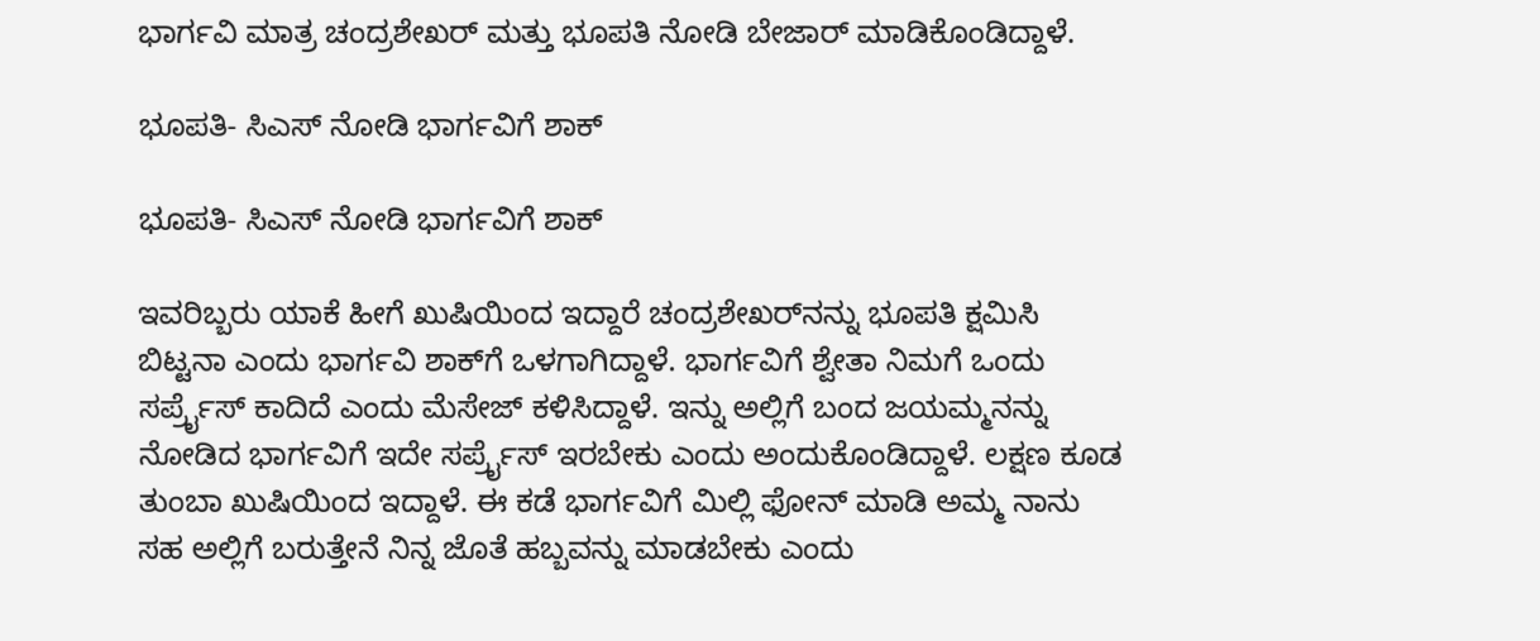ಭಾರ್ಗವಿ ಮಾತ್ರ ಚಂದ್ರಶೇಖರ್ ಮತ್ತು ಭೂಪತಿ ನೋಡಿ ಬೇಜಾರ್ ಮಾಡಿಕೊಂಡಿದ್ದಾಳೆ.

ಭೂಪತಿ- ಸಿಎಸ್‌ ನೋಡಿ ಭಾರ್ಗವಿಗೆ ಶಾಕ್

ಭೂಪತಿ- ಸಿಎಸ್‌ ನೋಡಿ ಭಾರ್ಗವಿಗೆ ಶಾಕ್

ಇವರಿಬ್ಬರು ಯಾಕೆ ಹೀಗೆ ಖುಷಿಯಿಂದ ಇದ್ದಾರೆ ಚಂದ್ರಶೇಖರ್‌ನನ್ನು ಭೂಪತಿ ಕ್ಷಮಿಸಿ ಬಿಟ್ಟನಾ ಎಂದು ಭಾರ್ಗವಿ ಶಾಕ್‌ಗೆ ಒಳಗಾಗಿದ್ದಾಳೆ. ಭಾರ್ಗವಿಗೆ ಶ್ವೇತಾ ನಿಮಗೆ ಒಂದು ಸರ್ಪ್ರೈಸ್ ಕಾದಿದೆ ಎಂದು ಮೆಸೇಜ್ ಕಳಿಸಿದ್ದಾಳೆ. ಇನ್ನು ಅಲ್ಲಿಗೆ ಬಂದ ಜಯಮ್ಮನನ್ನು ನೋಡಿದ ಭಾರ್ಗವಿಗೆ ಇದೇ ಸರ್ಪ್ರೈಸ್ ಇರಬೇಕು ಎಂದು ಅಂದುಕೊಂಡಿದ್ದಾಳೆ. ಲಕ್ಷಣ ಕೂಡ ತುಂಬಾ ಖುಷಿಯಿಂದ ಇದ್ದಾಳೆ. ಈ ಕಡೆ ಭಾರ್ಗವಿಗೆ ಮಿಲ್ಲಿ ಫೋನ್ ಮಾಡಿ ಅಮ್ಮ ನಾನು ಸಹ ಅಲ್ಲಿಗೆ ಬರುತ್ತೇನೆ ನಿನ್ನ ಜೊತೆ ಹಬ್ಬವನ್ನು ಮಾಡಬೇಕು ಎಂದು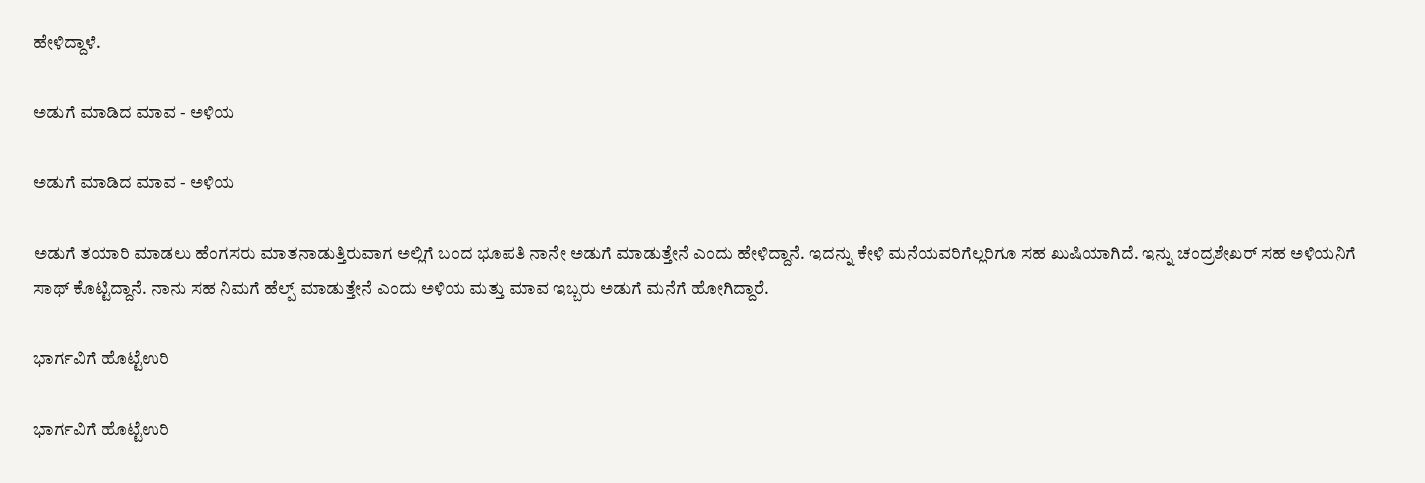ಹೇಳಿದ್ದಾಳೆ.

ಅಡುಗೆ ಮಾಡಿದ ಮಾವ - ಅಳಿಯ

ಅಡುಗೆ ಮಾಡಿದ ಮಾವ - ಅಳಿಯ

ಅಡುಗೆ ತಯಾರಿ ಮಾಡಲು ಹೆಂಗಸರು ಮಾತನಾಡುತ್ತಿರುವಾಗ ಅಲ್ಲಿಗೆ ಬಂದ ಭೂಪತಿ ನಾನೇ ಅಡುಗೆ ಮಾಡುತ್ತೇನೆ ಎಂದು ಹೇಳಿದ್ದಾನೆ. ಇದನ್ನು ಕೇಳಿ ಮನೆಯವರಿಗೆಲ್ಲರಿಗೂ ಸಹ ಖುಷಿಯಾಗಿದೆ. ಇನ್ನು ಚಂದ್ರಶೇಖರ್ ಸಹ ಅಳಿಯನಿಗೆ ಸಾಥ್ ಕೊಟ್ಟಿದ್ದಾನೆ. ನಾನು ಸಹ ನಿಮಗೆ ಹೆಲ್ಪ್ ಮಾಡುತ್ತೇನೆ ಎಂದು ಅಳಿಯ ಮತ್ತು ಮಾವ ಇಬ್ಬರು ಅಡುಗೆ ಮನೆಗೆ ಹೋಗಿದ್ದಾರೆ.

ಭಾರ್ಗವಿಗೆ ಹೊಟ್ಟೆಉರಿ

ಭಾರ್ಗವಿಗೆ ಹೊಟ್ಟೆಉರಿ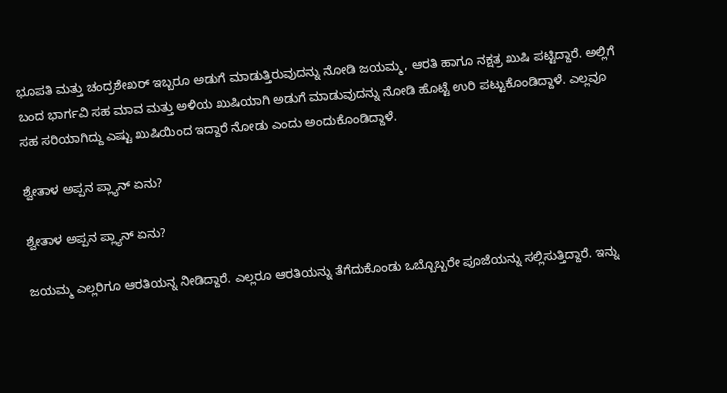ಭೂಪತಿ ಮತ್ತು ಚಂದ್ರಶೇಖರ್ ಇಬ್ಬರೂ ಅಡುಗೆ ಮಾಡುತ್ತಿರುವುದನ್ನು ನೋಡಿ ಜಯಮ್ಮ, ಆರತಿ ಹಾಗೂ ನಕ್ಷತ್ರ ಖುಷಿ ಪಟ್ಟಿದ್ದಾರೆ. ಅಲ್ಲಿಗೆ ಬಂದ ಭಾರ್ಗವಿ ಸಹ ಮಾವ ಮತ್ತು ಅಳಿಯ ಖುಷಿಯಾಗಿ ಅಡುಗೆ ಮಾಡುವುದನ್ನು ನೋಡಿ ಹೊಟ್ಟೆ ಉರಿ ಪಟ್ಟುಕೊಂಡಿದ್ದಾಳೆ. ಎಲ್ಲವೂ ಸಹ ಸರಿಯಾಗಿದ್ದು ಎಷ್ಟು ಖುಷಿಯಿಂದ ಇದ್ದಾರೆ ನೋಡು ಎಂದು ಅಂದುಕೊಂಡಿದ್ದಾಳೆ.

ಶ್ವೇತಾಳ ಅಪ್ಪನ ಪ್ಲ್ಯಾನ್ ಏನು?

ಶ್ವೇತಾಳ ಅಪ್ಪನ ಪ್ಲ್ಯಾನ್ ಏನು?

ಜಯಮ್ಮ ಎಲ್ಲರಿಗೂ ಆರತಿಯನ್ನ ನೀಡಿದ್ದಾರೆ. ಎಲ್ಲರೂ ಆರತಿಯನ್ನು ತೆಗೆದುಕೊಂಡು ಒಬ್ಬೊಬ್ಬರೇ ಪೂಜೆಯನ್ನು ಸಲ್ಲಿಸುತ್ತಿದ್ದಾರೆ. ಇನ್ನು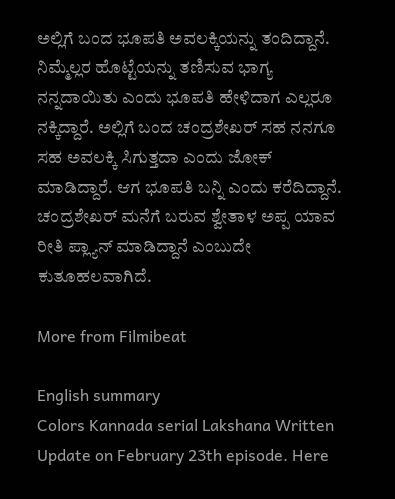ಅಲ್ಲಿಗೆ ಬಂದ ಭೂಪತಿ ಅವಲಕ್ಕಿಯನ್ನು ತಂದಿದ್ದಾನೆ. ನಿಮ್ಮೆಲ್ಲರ ಹೊಟ್ಟೆಯನ್ನು ತಣಿಸುವ ಭಾಗ್ಯ ನನ್ನದಾಯಿತು ಎಂದು ಭೂಪತಿ ಹೇಳಿದಾಗ ಎಲ್ಲರೂ ನಕ್ಕಿದ್ದಾರೆ. ಅಲ್ಲಿಗೆ ಬಂದ ಚಂದ್ರಶೇಖರ್ ಸಹ ನನಗೂ ಸಹ ಅವಲಕ್ಕಿ ಸಿಗುತ್ತದಾ ಎಂದು ಜೋಕ್ ಮಾಡಿದ್ದಾರೆ. ಆಗ ಭೂಪತಿ ಬನ್ನಿ ಎಂದು ಕರೆದಿದ್ದಾನೆ. ಚಂದ್ರಶೇಖರ್ ಮನೆಗೆ ಬರುವ ಶ್ವೇತಾಳ ಅಪ್ಪ ಯಾವ ರೀತಿ ಪ್ಲ್ಯಾನ್ ಮಾಡಿದ್ದಾನೆ ಎಂಬುದೇ ಕುತೂಹಲವಾಗಿದೆ.

More from Filmibeat

English summary
Colors Kannada serial Lakshana Written Update on February 23th episode. Here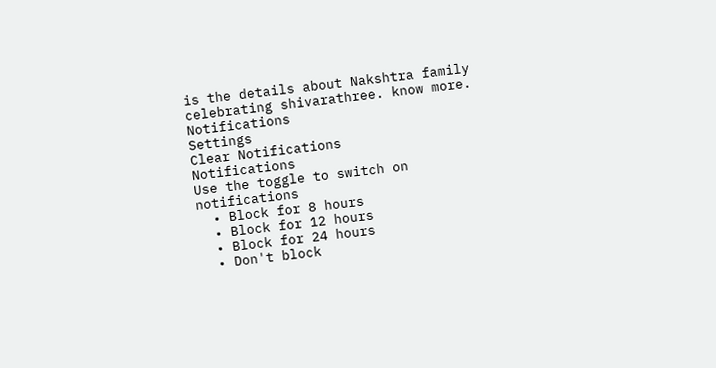is the details about Nakshtra family celebrating shivarathree. know more.
Notifications
Settings
Clear Notifications
Notifications
Use the toggle to switch on notifications
  • Block for 8 hours
  • Block for 12 hours
  • Block for 24 hours
  • Don't block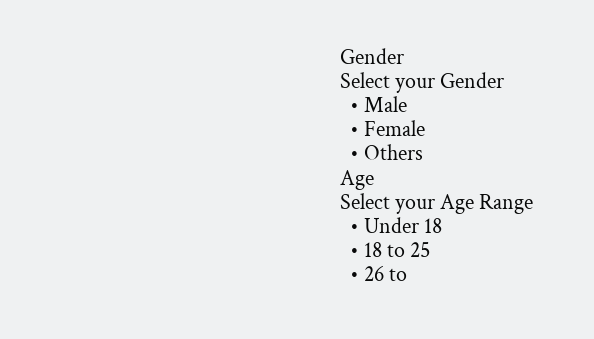Gender
Select your Gender
  • Male
  • Female
  • Others
Age
Select your Age Range
  • Under 18
  • 18 to 25
  • 26 to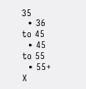35
  • 36 to 45
  • 45 to 55
  • 55+
X